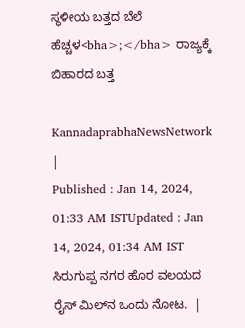ಸ್ಥಳೀಯ ಬತ್ತದ ಬೆಲೆ ಹೆಚ್ಚಳ<bha>;</bha> ರಾಜ್ಯಕ್ಕೆ ಬಿಹಾರದ ಬತ್ತ

KannadaprabhaNewsNetwork |
Published : Jan 14, 2024, 01:33 AM ISTUpdated : Jan 14, 2024, 01:34 AM IST
ಸಿರುಗುಪ್ಪ ನಗರ ಹೊರ ವಲಯದ ರೈಸ್ ಮಿಲ್‌ನ ಒಂದು ನೋಟ.  |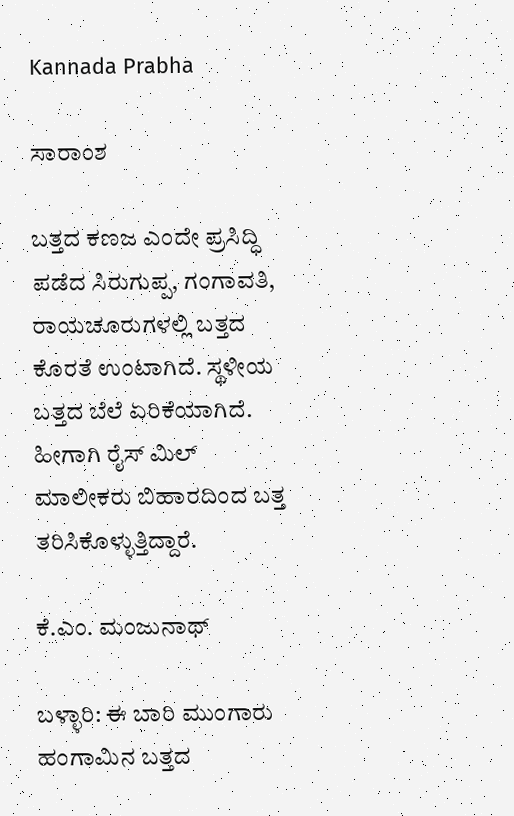Kannada Prabha

ಸಾರಾಂಶ

ಬತ್ತದ ಕಣಜ ಎಂದೇ ಪ್ರಸಿದ್ಧಿ ಪಡೆದ ಸಿರುಗುಪ್ಪ, ಗಂಗಾವತಿ, ರಾಯಚೂರುಗಳಲ್ಲಿ ಬತ್ತದ ಕೊರತೆ ಉಂಟಾಗಿದೆ. ಸ್ಥಳೀಯ ಬತ್ತದ ಬೆಲೆ ಏರಿಕೆಯಾಗಿದೆ. ಹೀಗಾಗಿ ರೈಸ್ ಮಿಲ್ ಮಾಲೀಕರು ಬಿಹಾರದಿಂದ ಬತ್ತ ತರಿಸಿಕೊಳ್ಳುತ್ತಿದ್ದಾರೆ.

ಕೆ.ಎಂ. ಮಂಜುನಾಥ್

ಬಳ್ಳಾರಿ: ಈ ಬಾರಿ ಮುಂಗಾರು ಹಂಗಾಮಿನ ಬತ್ತದ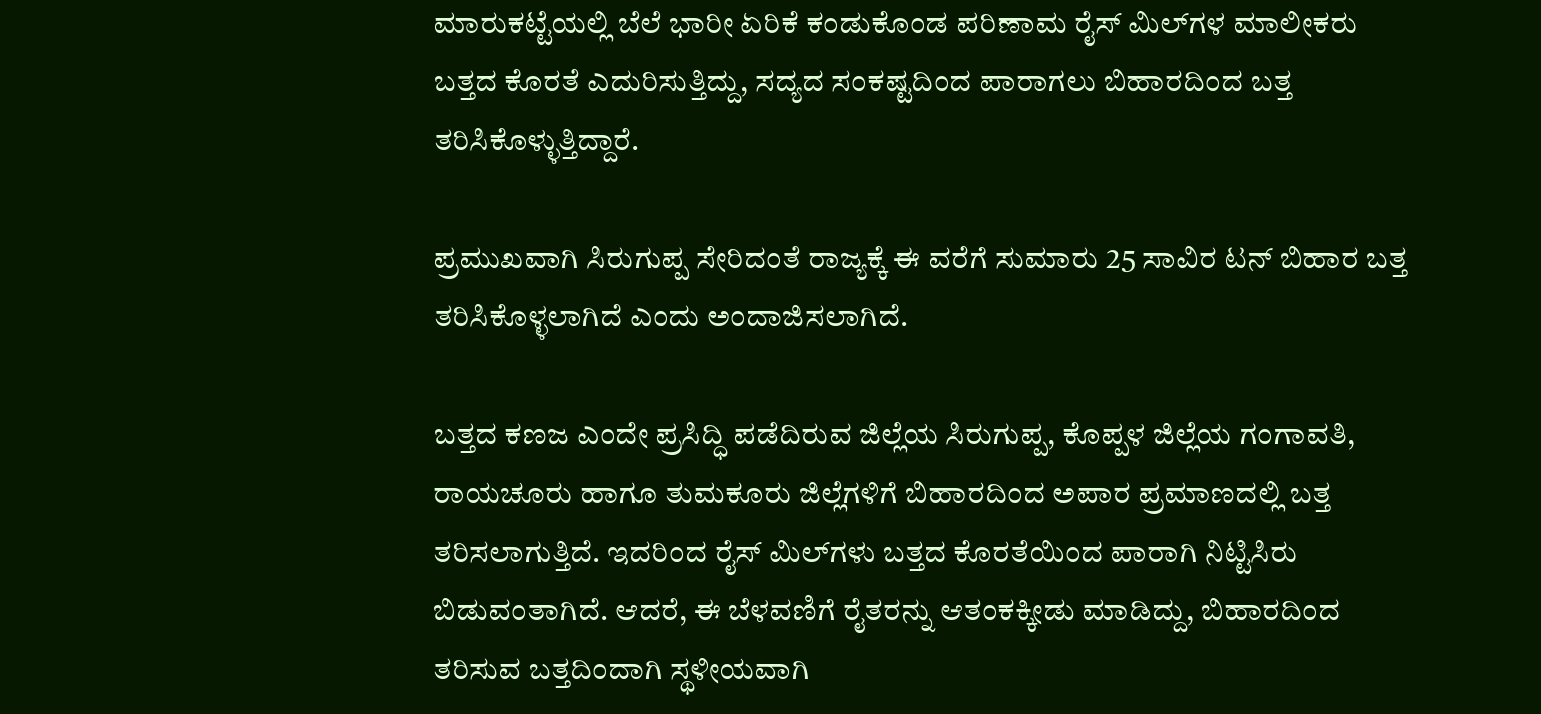ಮಾರುಕಟ್ಟೆಯಲ್ಲಿ ಬೆಲೆ ಭಾರೀ ಏರಿಕೆ ಕಂಡುಕೊಂಡ ಪರಿಣಾಮ ರೈಸ್ ಮಿಲ್‌ಗಳ ಮಾಲೀಕರು ಬತ್ತದ ಕೊರತೆ ಎದುರಿಸುತ್ತಿದ್ದು, ಸದ್ಯದ ಸಂಕಷ್ಟದಿಂದ ಪಾರಾಗಲು ಬಿಹಾರದಿಂದ ಬತ್ತ ತರಿಸಿಕೊಳ್ಳುತ್ತಿದ್ದಾರೆ.

ಪ್ರಮುಖವಾಗಿ ಸಿರುಗುಪ್ಪ ಸೇರಿದಂತೆ ರಾಜ್ಯಕ್ಕೆ ಈ ವರೆಗೆ ಸುಮಾರು 25 ಸಾವಿರ ಟನ್ ಬಿಹಾರ ಬತ್ತ ತರಿಸಿಕೊಳ್ಳಲಾಗಿದೆ ಎಂದು ಅಂದಾಜಿಸಲಾಗಿದೆ.

ಬತ್ತದ ಕಣಜ ಎಂದೇ ಪ್ರಸಿದ್ಧಿ ಪಡೆದಿರುವ ಜಿಲ್ಲೆಯ ಸಿರುಗುಪ್ಪ, ಕೊಪ್ಪಳ ಜಿಲ್ಲೆಯ ಗಂಗಾವತಿ, ರಾಯಚೂರು ಹಾಗೂ ತುಮಕೂರು ಜಿಲ್ಲೆಗಳಿಗೆ ಬಿಹಾರದಿಂದ ಅಪಾರ ಪ್ರಮಾಣದಲ್ಲಿ ಬತ್ತ ತರಿಸಲಾಗುತ್ತಿದೆ. ಇದರಿಂದ ರೈಸ್ ಮಿಲ್‌ಗಳು ಬತ್ತದ ಕೊರತೆಯಿಂದ ಪಾರಾಗಿ ನಿಟ್ಟಿಸಿರು ಬಿಡುವಂತಾಗಿದೆ. ಆದರೆ, ಈ ಬೆಳವಣಿಗೆ ರೈತರನ್ನು ಆತಂಕಕ್ಕೀಡು ಮಾಡಿದ್ದು, ಬಿಹಾರದಿಂದ ತರಿಸುವ ಬತ್ತದಿಂದಾಗಿ ಸ್ಥಳೀಯವಾಗಿ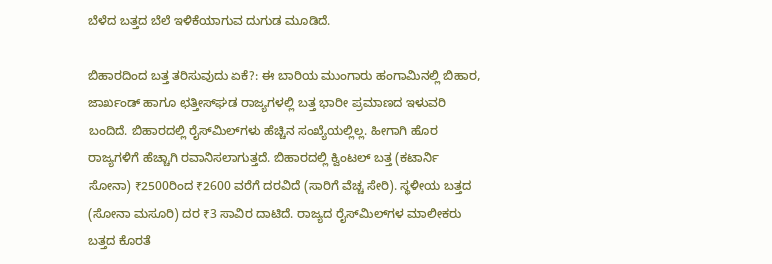ಬೆಳೆದ ಬತ್ತದ ಬೆಲೆ ಇಳಿಕೆಯಾಗುವ ದುಗುಡ ಮೂಡಿದೆ.

ಬಿಹಾರದಿಂದ ಬತ್ತ ತರಿಸುವುದು ಏಕೆ?: ಈ ಬಾರಿಯ ಮುಂಗಾರು ಹಂಗಾಮಿನಲ್ಲಿ ಬಿಹಾರ, ಜಾರ್ಖಂಡ್ ಹಾಗೂ ಛತ್ತೀಸ್‌ಘಡ ರಾಜ್ಯಗಳಲ್ಲಿ ಬತ್ತ ಭಾರೀ ಪ್ರಮಾಣದ ಇಳುವರಿ ಬಂದಿದೆ. ಬಿಹಾರದಲ್ಲಿ ರೈಸ್‌ಮಿಲ್‌ಗಳು ಹೆಚ್ಚಿನ ಸಂಖ್ಯೆಯಲ್ಲಿಲ್ಲ. ಹೀಗಾಗಿ ಹೊರ ರಾಜ್ಯಗಳಿಗೆ ಹೆಚ್ಚಾಗಿ ರವಾನಿಸಲಾಗುತ್ತದೆ. ಬಿಹಾರದಲ್ಲಿ ಕ್ವಿಂಟಲ್ ಬತ್ತ (ಕಟಾರ್ನಿ ಸೋನಾ) ₹2500ರಿಂದ ₹2600 ವರೆಗೆ ದರವಿದೆ (ಸಾರಿಗೆ ವೆಚ್ಚ ಸೇರಿ). ಸ್ಥಳೀಯ ಬತ್ತದ (ಸೋನಾ ಮಸೂರಿ) ದರ ₹3 ಸಾವಿರ ದಾಟಿದೆ. ರಾಜ್ಯದ ರೈಸ್‌ಮಿಲ್‌ಗಳ ಮಾಲೀಕರು ಬತ್ತದ ಕೊರತೆ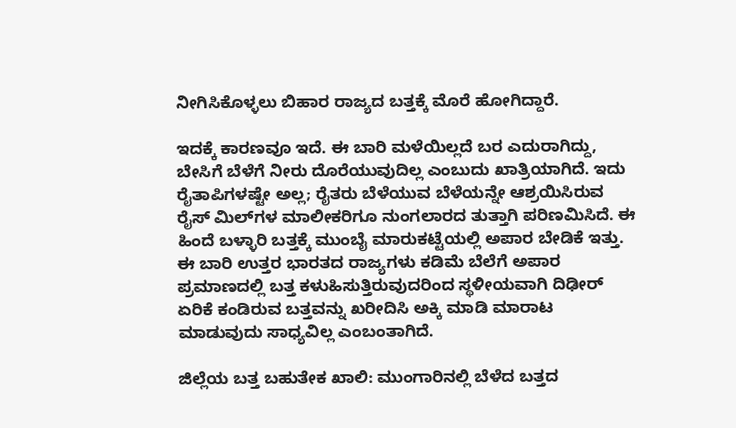ನೀಗಿಸಿಕೊಳ್ಳಲು ಬಿಹಾರ ರಾಜ್ಯದ ಬತ್ತಕ್ಕೆ ಮೊರೆ ಹೋಗಿದ್ದಾರೆ.

ಇದಕ್ಕೆ ಕಾರಣವೂ ಇದೆ. ಈ ಬಾರಿ ಮಳೆಯಿಲ್ಲದೆ ಬರ ಎದುರಾಗಿದ್ದು, ಬೇಸಿಗೆ ಬೆಳೆಗೆ ನೀರು ದೊರೆಯುವುದಿಲ್ಲ ಎಂಬುದು ಖಾತ್ರಿಯಾಗಿದೆ. ಇದು ರೈತಾಪಿಗಳಷ್ಟೇ ಅಲ್ಲ; ರೈತರು ಬೆಳೆಯುವ ಬೆಳೆಯನ್ನೇ ಆಶ್ರಯಿಸಿರುವ ರೈಸ್ ಮಿಲ್‌ಗಳ ಮಾಲೀಕರಿಗೂ ನುಂಗಲಾರದ ತುತ್ತಾಗಿ ಪರಿಣಮಿಸಿದೆ. ಈ ಹಿಂದೆ ಬಳ್ಳಾರಿ ಬತ್ತಕ್ಕೆ ಮುಂಬೈ ಮಾರುಕಟ್ಟೆಯಲ್ಲಿ ಅಪಾರ ಬೇಡಿಕೆ ಇತ್ತು. ಈ ಬಾರಿ ಉತ್ತರ ಭಾರತದ ರಾಜ್ಯಗಳು ಕಡಿಮೆ ಬೆಲೆಗೆ ಅಪಾರ ಪ್ರಮಾಣದಲ್ಲಿ ಬತ್ತ ಕಳುಹಿಸುತ್ತಿರುವುದರಿಂದ ಸ್ಥಳೀಯವಾಗಿ ದಿಢೀರ್ ಏರಿಕೆ ಕಂಡಿರುವ ಬತ್ತವನ್ನು ಖರೀದಿಸಿ ಅಕ್ಕಿ ಮಾಡಿ ಮಾರಾಟ ಮಾಡುವುದು ಸಾಧ್ಯವಿಲ್ಲ ಎಂಬಂತಾಗಿದೆ.

ಜಿಲ್ಲೆಯ ಬತ್ತ ಬಹುತೇಕ ಖಾಲಿ: ಮುಂಗಾರಿನಲ್ಲಿ ಬೆಳೆದ ಬತ್ತದ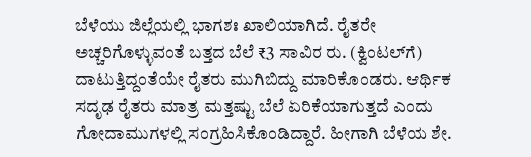ಬೆಳೆಯು ಜಿಲ್ಲೆಯಲ್ಲಿ ಭಾಗಶಃ ಖಾಲಿಯಾಗಿದೆ. ರೈತರೇ ಅಚ್ಚರಿಗೊಳ್ಳುವಂತೆ ಬತ್ತದ ಬೆಲೆ ₹3 ಸಾವಿರ ರು. (ಕ್ವಿಂಟಲ್‌ಗೆ) ದಾಟುತ್ತಿದ್ದಂತೆಯೇ ರೈತರು ಮುಗಿಬಿದ್ದು ಮಾರಿಕೊಂಡರು. ಆರ್ಥಿಕ ಸದೃಢ ರೈತರು ಮಾತ್ರ ಮತ್ತಷ್ಟು ಬೆಲೆ ಏರಿಕೆಯಾಗುತ್ತದೆ ಎಂದು ಗೋದಾಮುಗಳಲ್ಲಿ ಸಂಗ್ರಹಿಸಿಕೊಂಡಿದ್ದಾರೆ. ಹೀಗಾಗಿ ಬೆಳೆಯ ಶೇ.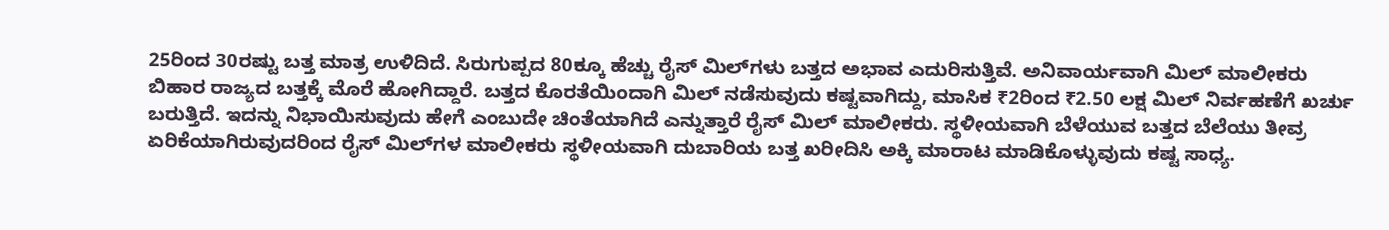25ರಿಂದ 30ರಷ್ಟು ಬತ್ತ ಮಾತ್ರ ಉಳಿದಿದೆ. ಸಿರುಗುಪ್ಪದ 80ಕ್ಕೂ ಹೆಚ್ಚು ರೈಸ್ ಮಿಲ್‌ಗಳು ಬತ್ತದ ಅಭಾವ ಎದುರಿಸುತ್ತಿವೆ. ಅನಿವಾರ್ಯವಾಗಿ ಮಿಲ್ ಮಾಲೀಕರು ಬಿಹಾರ ರಾಜ್ಯದ ಬತ್ತಕ್ಕೆ ಮೊರೆ ಹೋಗಿದ್ದಾರೆ. ಬತ್ತದ ಕೊರತೆಯಿಂದಾಗಿ ಮಿಲ್ ನಡೆಸುವುದು ಕಷ್ಟವಾಗಿದ್ದು, ಮಾಸಿಕ ₹2ರಿಂದ ₹2.50 ಲಕ್ಷ ಮಿಲ್ ನಿರ್ವಹಣೆಗೆ ಖರ್ಚು ಬರುತ್ತಿದೆ. ಇದನ್ನು ನಿಭಾಯಿಸುವುದು ಹೇಗೆ ಎಂಬುದೇ ಚಿಂತೆಯಾಗಿದೆ ಎನ್ನುತ್ತಾರೆ ರೈಸ್ ಮಿಲ್ ಮಾಲೀಕರು. ಸ್ಥಳೀಯವಾಗಿ ಬೆಳೆಯುವ ಬತ್ತದ ಬೆಲೆಯು ತೀವ್ರ ಏರಿಕೆಯಾಗಿರುವುದರಿಂದ ರೈಸ್ ಮಿಲ್‌ಗಳ ಮಾಲೀಕರು ಸ್ಥಳೀಯವಾಗಿ ದುಬಾರಿಯ ಬತ್ತ ಖರೀದಿಸಿ ಅಕ್ಕಿ ಮಾರಾಟ ಮಾಡಿಕೊಳ್ಳುವುದು ಕಷ್ಟ ಸಾಧ್ಯ.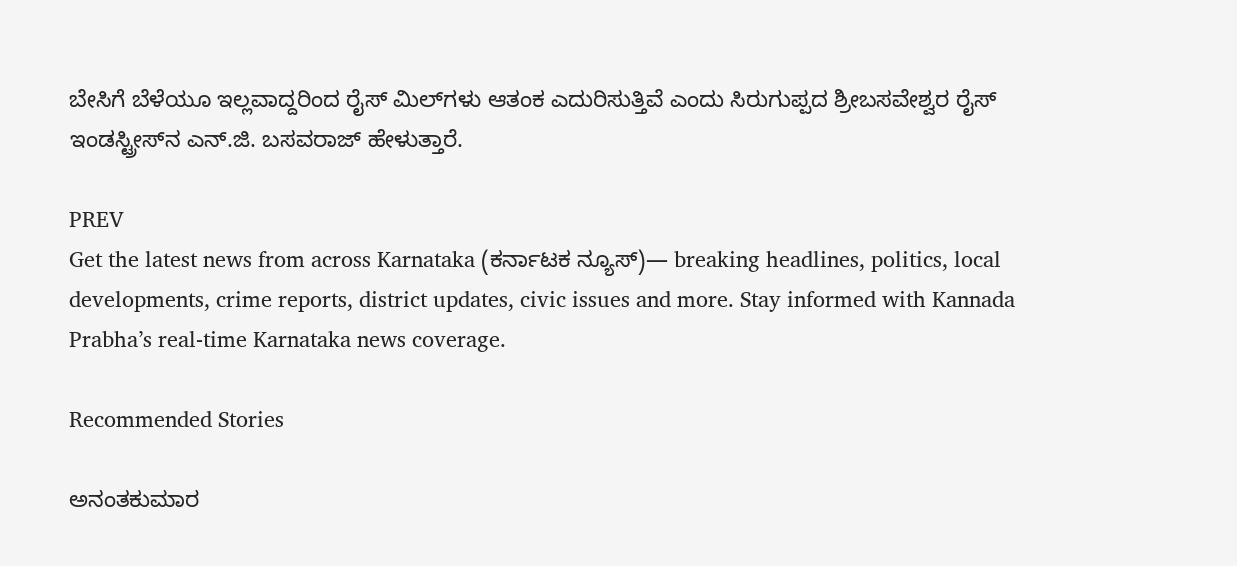ಬೇಸಿಗೆ ಬೆಳೆಯೂ ಇಲ್ಲವಾದ್ದರಿಂದ ರೈಸ್ ಮಿಲ್‌ಗಳು ಆತಂಕ ಎದುರಿಸುತ್ತಿವೆ ಎಂದು ಸಿರುಗುಪ್ಪದ ಶ್ರೀಬಸವೇಶ್ವರ ರೈಸ್ ಇಂಡಸ್ಟ್ರೀಸ್‌ನ ಎನ್.ಜಿ. ಬಸವರಾಜ್ ಹೇಳುತ್ತಾರೆ.

PREV
Get the latest news from across Karnataka (ಕರ್ನಾಟಕ ನ್ಯೂಸ್)— breaking headlines, politics, local developments, crime reports, district updates, civic issues and more. Stay informed with Kannada Prabha’s real‑time Karnataka news coverage.

Recommended Stories

ಅನಂತಕುಮಾರ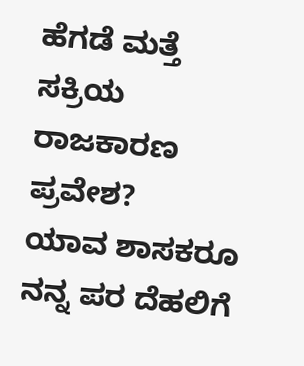ಹೆಗಡೆ ಮತ್ತೆ ಸಕ್ರಿಯ ರಾಜಕಾರಣ ಪ್ರವೇಶ?
ಯಾವ ಶಾಸಕರೂ ನನ್ನ ಪರ ದೆಹಲಿಗೆ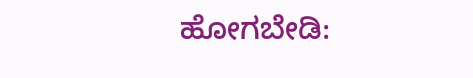ಹೋಗಬೇಡಿ: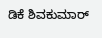ಡಿಕೆ ಶಿವಕುಮಾರ್‌